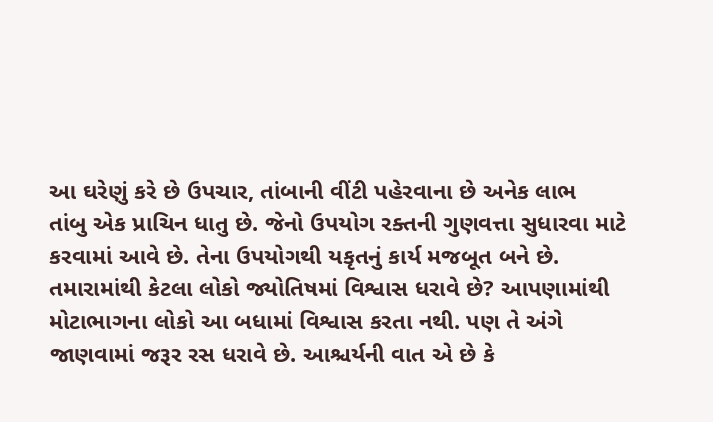આ ઘરેણું કરે છે ઉપચાર, તાંબાની વીંટી પહેરવાના છે અનેક લાભ
તાંબુ એક પ્રાચિન ધાતુ છે. જેનો ઉપયોગ રક્તની ગુણવત્તા સુધારવા માટે કરવામાં આવે છે. તેના ઉપયોગથી યકૃતનું કાર્ય મજબૂત બને છે.
તમારામાંથી કેટલા લોકો જ્યોતિષમાં વિશ્વાસ ધરાવે છે? આપણામાંથી મોટાભાગના લોકો આ બધામાં વિશ્વાસ કરતા નથી. પણ તે અંગે જાણવામાં જરૂર રસ ધરાવે છે. આશ્ચર્યની વાત એ છે કે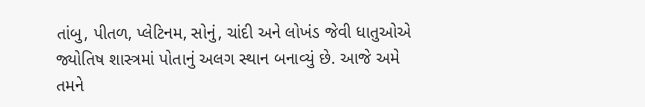તાંબુ, પીતળ, પ્લેટિનમ, સોનું, ચાંદી અને લોખંડ જેવી ધાતુઓએ જ્યોતિષ શાસ્ત્રમાં પોતાનું અલગ સ્થાન બનાવ્યું છે. આજે અમે તમને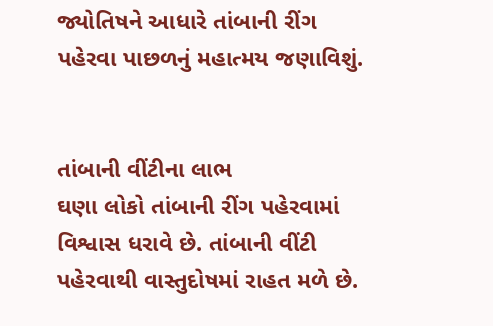જ્યોતિષને આધારે તાંબાની રીંગ પહેરવા પાછળનું મહાત્મય જણાવિશું.


તાંબાની વીંટીના લાભ
ઘણા લોકો તાંબાની રીંગ પહેરવામાં વિશ્વાસ ધરાવે છે. તાંબાની વીંટી પહેરવાથી વાસ્તુદોષમાં રાહત મળે છે.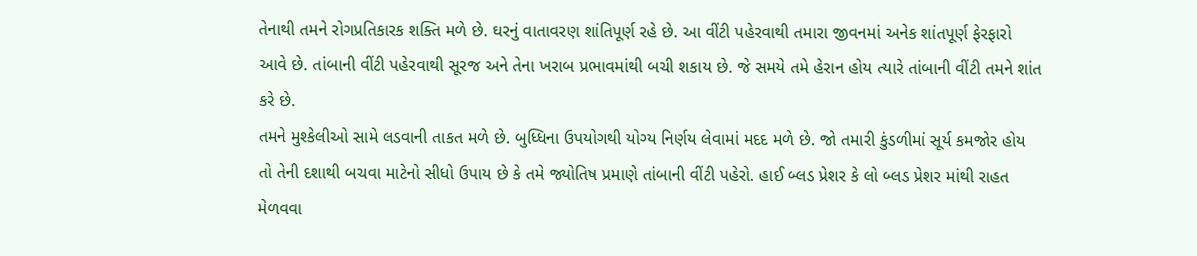તેનાથી તમને રોગપ્રતિકારક શક્તિ મળે છે. ઘરનું વાતાવરણ શાંતિપૂર્ણ રહે છે. આ વીંટી પહેરવાથી તમારા જીવનમાં અનેક શાંતપૂર્ણ ફેરફારો આવે છે. તાંબાની વીંટી પહેરવાથી સૂરજ અને તેના ખરાબ પ્રભાવમાંથી બચી શકાય છે. જે સમયે તમે હેરાન હોય ત્યારે તાંબાની વીંટી તમને શાંત કરે છે.
તમને મુશ્કેલીઓ સામે લડવાની તાકત મળે છે. બુધ્ધિના ઉપયોગથી યોગ્ય નિર્ણય લેવામાં મદદ મળે છે. જો તમારી કુંડળીમાં સૂર્ય કમજોર હોય તો તેની દશાથી બચવા માટેનો સીધો ઉપાય છે કે તમે જ્યોતિષ પ્રમાણે તાંબાની વીંટી પહેરો. હાઈ બ્લડ પ્રેશર કે લો બ્લડ પ્રેશર માંથી રાહત મેળવવા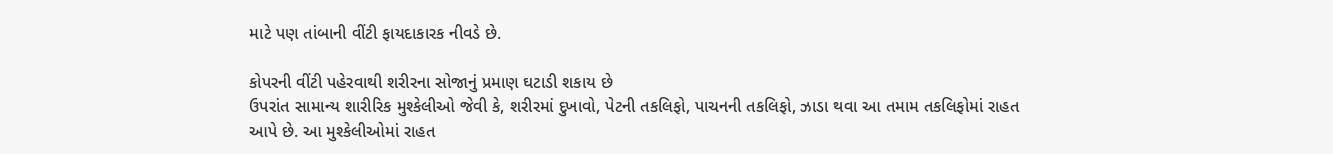માટે પણ તાંબાની વીંટી ફાયદાકારક નીવડે છે.

કોપરની વીંટી પહેરવાથી શરીરના સોજાનું પ્રમાણ ઘટાડી શકાય છે
ઉપરાંત સામાન્ય શારીરિક મુશ્કેલીઓ જેવી કે, શરીરમાં દુખાવો, પેટની તકલિફો, પાચનની તકલિફો, ઝાડા થવા આ તમામ તકલિફોમાં રાહત આપે છે. આ મુશ્કેલીઓમાં રાહત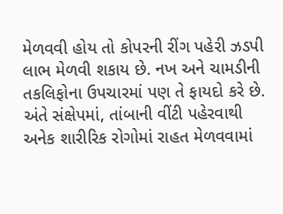મેળવવી હોય તો કોપરની રીંગ પહેરી ઝડપી લાભ મેળવી શકાય છે. નખ અને ચામડીની તકલિફોના ઉપચારમાં પણ તે ફાયદો કરે છે. અંતે સંક્ષેપમાં, તાંબાની વીંટી પહેરવાથી અનેક શારીરિક રોગોમાં રાહત મેળવવામાં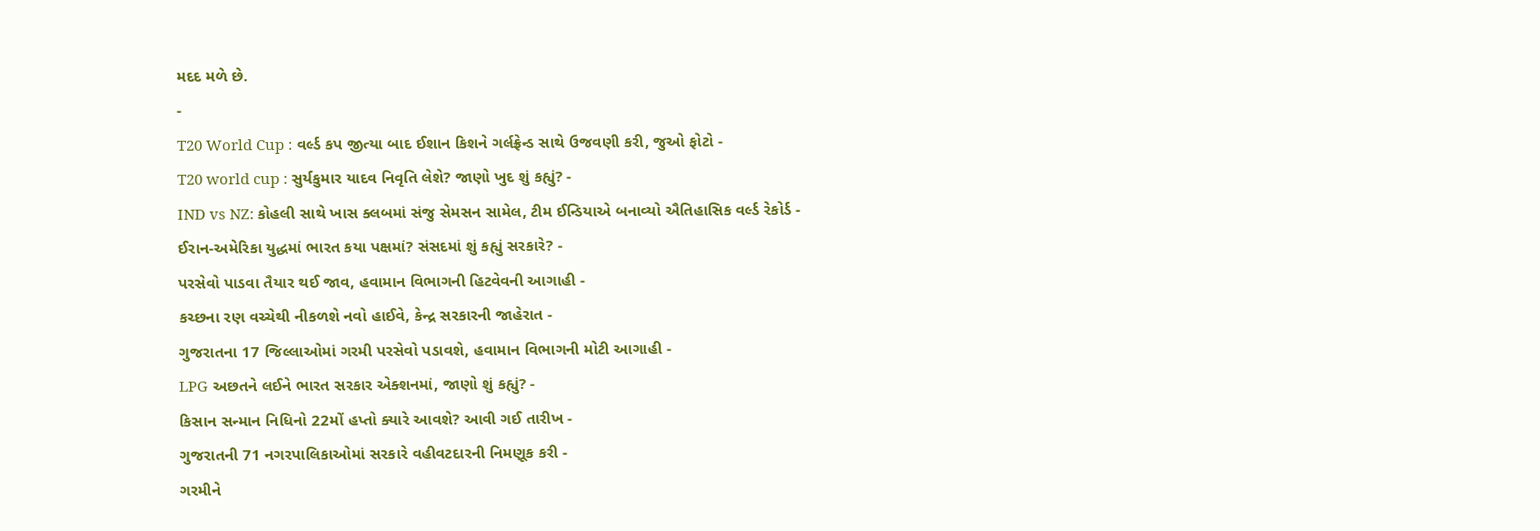મદદ મળે છે.
-
T20 World Cup : વર્લ્ડ કપ જીત્યા બાદ ઈશાન કિશને ગર્લફ્રેન્ડ સાથે ઉજવણી કરી, જુઓ ફોટો -
T20 world cup : સુર્યકુમાર યાદવ નિવૃતિ લેશે? જાણો ખુદ શું કહ્યું? -
IND vs NZ: કોહલી સાથે ખાસ ક્લબમાં સંજુ સેમસન સામેલ, ટીમ ઈન્ડિયાએ બનાવ્યો ઐતિહાસિક વર્લ્ડ રેકોર્ડ -
ઈરાન-અમેરિકા યુદ્ધમાં ભારત કયા પક્ષમાં? સંસદમાં શું કહ્યું સરકારે? -
પરસેવો પાડવા તૈયાર થઈ જાવ, હવામાન વિભાગની હિટવેવની આગાહી -
કચ્છના રણ વચ્ચેથી નીકળશે નવો હાઈવે, કેન્દ્ર સરકારની જાહેરાત -
ગુજરાતના 17 જિલ્લાઓમાં ગરમી પરસેવો પડાવશે, હવામાન વિભાગની મોટી આગાહી -
LPG અછતને લઈને ભારત સરકાર એક્શનમાં, જાણો શું કહ્યું? -
કિસાન સન્માન નિધિનો 22મોં હપ્તો ક્યારે આવશે? આવી ગઈ તારીખ -
ગુજરાતની 71 નગરપાલિકાઓમાં સરકારે વહીવટદારની નિમણૂક કરી -
ગરમીને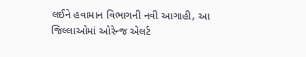લઈને હવામાન વિભાગની નવી આગાહી, આ જિલ્લાઓમાં ઓરેન્જ એલર્ટ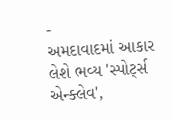-
અમદાવાદમાં આકાર લેશે ભવ્ય 'સ્પોર્ટ્સ એન્ક્લેવ',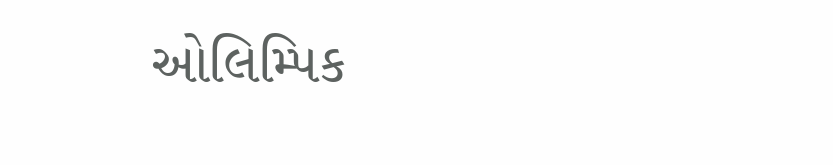ઓલિમ્પિક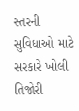સ્તરની સુવિધાઓ માટે સરકારે ખોલી તિજોરી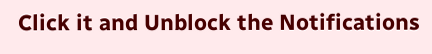Click it and Unblock the Notifications